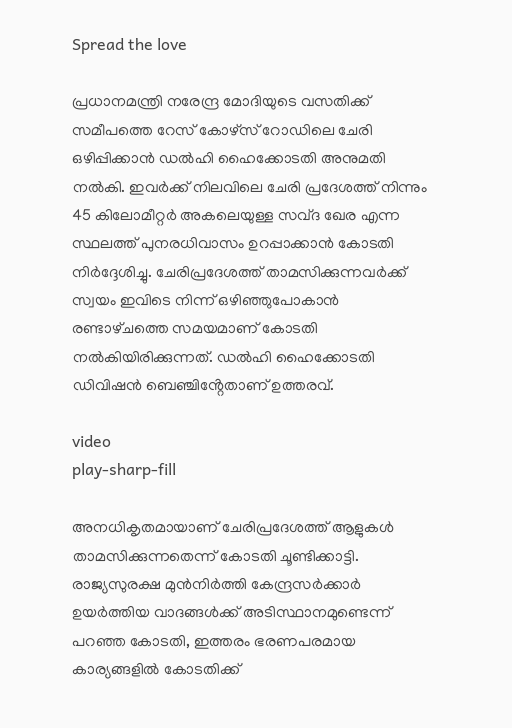Spread the love

പ്രധാനമന്ത്രി നരേന്ദ്ര മോദിയുടെ വസതിക്ക് സമീപത്തെ റേസ് കോഴ്‌സ് റോഡിലെ ചേരി ഒഴിപ്പിക്കാൻ ഡൽഹി ഹൈക്കോടതി അനുമതി നൽകി. ഇവർക്ക് നിലവിലെ ചേരി പ്രദേശത്ത് നിന്നും 45 കിലോമീറ്റർ അകലെയുള്ള സവ്‌ദ ഖേര എന്ന സ്ഥലത്ത് പുനരധിവാസം ഉറപ്പാക്കാൻ കോടതി നിർദ്ദേശിച്ചു. ചേരിപ്രദേശത്ത് താമസിക്കുന്നവർക്ക് സ്വയം ഇവിടെ നിന്ന് ഒഴിഞ്ഞുപോകാൻ രണ്ടാഴ്‌ചത്തെ സമയമാണ് കോടതി നൽകിയിരിക്കുന്നത്. ഡൽഹി ഹൈക്കോടതി ഡിവിഷൻ ബെഞ്ചിൻ്റേതാണ് ഉത്തരവ്.

video
play-sharp-fill

അനധികൃതമായാണ് ചേരിപ്രദേശത്ത് ആളുകൾ താമസിക്കുന്നതെന്ന് കോടതി ചൂണ്ടിക്കാട്ടി. രാജ്യസുരക്ഷ മുൻനിർത്തി കേന്ദ്രസർക്കാർ ഉയർത്തിയ വാദങ്ങൾക്ക് അടിസ്ഥാനമുണ്ടെന്ന് പറഞ്ഞ കോടതി, ഇത്തരം ഭരണപരമായ കാര്യങ്ങളിൽ കോടതിക്ക്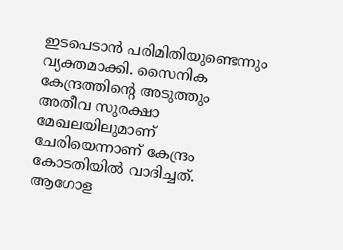ഇടപെടാൻ പരിമിതിയുണ്ടെന്നും വ്യക്തമാക്കി. സൈനിക കേന്ദ്രത്തിൻ്റെ അടുത്തും അതീവ സുരക്ഷാ മേഖലയിലുമാണ് ചേരിയെന്നാണ് കേന്ദ്രം കോടതിയിൽ വാദിച്ചത്. ആഗോള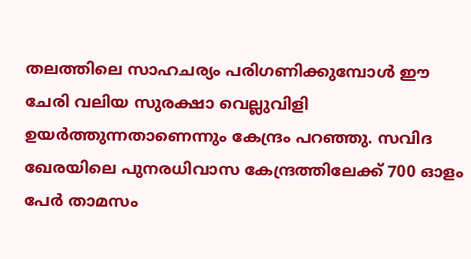തലത്തിലെ സാഹചര്യം പരിഗണിക്കുമ്പോൾ ഈ ചേരി വലിയ സുരക്ഷാ വെല്ലുവിളി ഉയർത്തുന്നതാണെന്നും കേന്ദ്രം പറഞ്ഞു. സവി‌ദ ഖേരയിലെ പുനരധിവാസ കേന്ദ്രത്തിലേക്ക് 700 ഓളം പേർ താമസം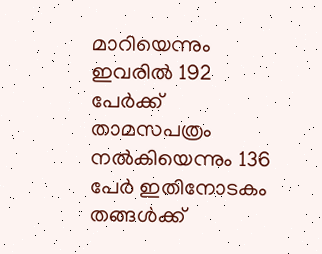മാറിയെന്നും ഇവരിൽ 192 പേർക്ക് താമസപത്രം നൽകിയെന്നും 136 പേർ ഇതിനോടകം തങ്ങൾക്ക്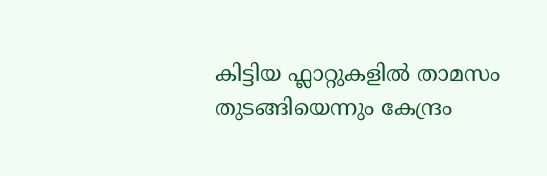കിട്ടിയ ഫ്ലാറ്റുകളിൽ താമസം തുടങ്ങിയെന്നും കേന്ദ്രം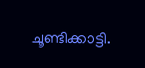ചൂണ്ടിക്കാട്ടി.